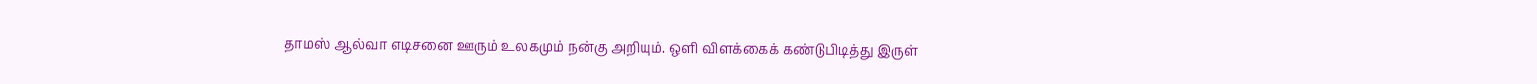தாமஸ் ஆல்வா எடிசனை ஊரும் உலகமும் நன்கு அறியும். ஒளி விளக்கைக் கண்டுபிடித்து இருள்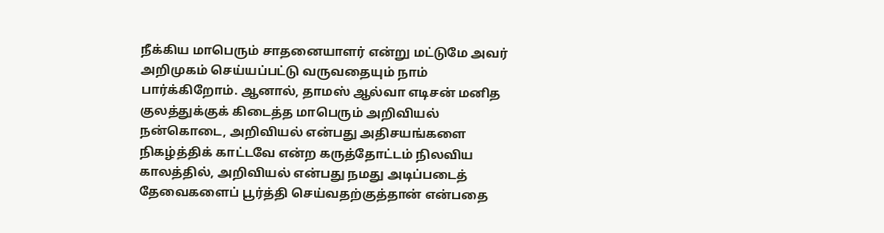நீக்கிய மாபெரும் சாதனையாளர் என்று மட்டுமே அவர் அறிமுகம் செய்யப்பட்டு வருவதையும் நாம் பார்க்கிறோம். ஆனால், தாமஸ் ஆல்வா எடிசன் மனித குலத்துக்குக் கிடைத்த மாபெரும் அறிவியல் நன்கொடை, அறிவியல் என்பது அதிசயங்களை நிகழ்த்திக் காட்டவே என்ற கருத்தோட்டம் நிலவிய காலத்தில், அறிவியல் என்பது நமது அடிப்படைத் தேவைகளைப் பூர்த்தி செய்வதற்குத்தான் என்பதை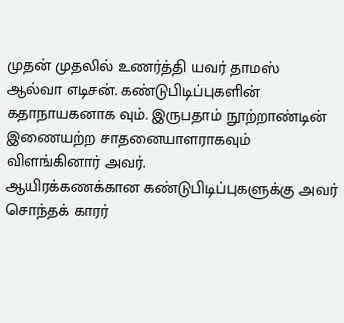முதன் முதலில் உணர்த்தி யவர் தாமஸ் ஆல்வா எடிசன். கண்டுபிடிப்புகளின் கதாநாயகனாக வும். இருபதாம் நூற்றாண்டின் இணையற்ற சாதனையாளராகவும் விளங்கினார் அவர்.
ஆயிரக்கணக்கான கண்டுபிடிப்புகளுக்கு அவர் சொந்தக் காரர்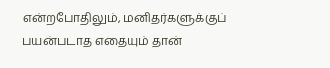என்றபோதிலும், மனிதர்களுக்குப் பயன்படாத எதையும் தான்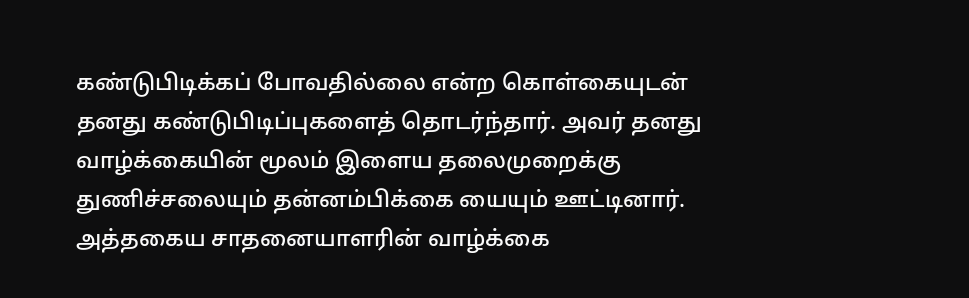கண்டுபிடிக்கப் போவதில்லை என்ற கொள்கையுடன் தனது கண்டுபிடிப்புகளைத் தொடர்ந்தார். அவர் தனது வாழ்க்கையின் மூலம் இளைய தலைமுறைக்கு துணிச்சலையும் தன்னம்பிக்கை யையும் ஊட்டினார். அத்தகைய சாதனையாளரின் வாழ்க்கை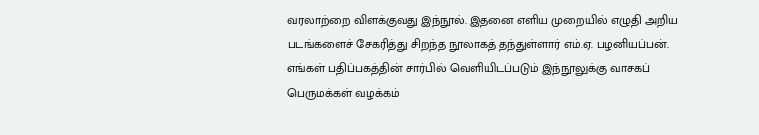வரலாற்றை விளக்குவது இந்நூல். இதனை எளிய முறையில் எழுதி அறிய படங்களைச் சேகரித்து சிறந்த நூலாகத் தந்துள்ளார் எம்.ஏ. பழனியப்பன். எங்கள் பதிப்பகத்தின் சார்பில் வெளியிடப்படும் இந்நூலுக்கு வாசகப் பெருமக்கள் வழக்கம்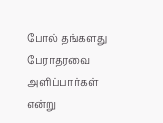போல் தங்களது பேராதரவை அளிப்பார்கள் என்று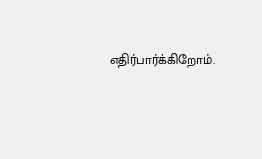எதிர்பார்க்கிறோம்.